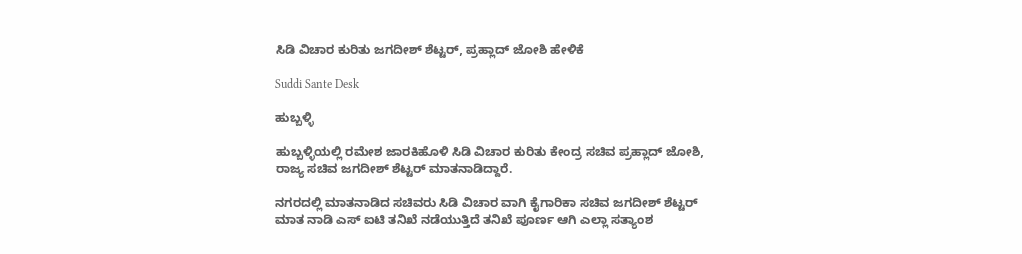ಸಿಡಿ ವಿಚಾರ ಕುರಿತು ಜಗದೀಶ್ ಶೆಟ್ಟರ್, ಪ್ರಹ್ಲಾದ್ ಜೋಶಿ ಹೇಳಿಕೆ

Suddi Sante Desk

ಹುಬ್ಬಳ್ಳಿ

ಹುಬ್ಬಳ್ಳಿಯಲ್ಲಿ ರಮೇಶ ಜಾರಕಿಹೊಳಿ ಸಿಡಿ ವಿಚಾರ ಕುರಿತು ಕೇಂದ್ರ ಸಚಿವ ಪ್ರಹ್ಲಾದ್ ಜೋಶಿ, ರಾಜ್ಯ ಸಚಿವ ಜಗದೀಶ್ ಶೆಟ್ಟರ್ ಮಾತನಾಡಿದ್ದಾರೆ.

ನಗರದಲ್ಲಿ ಮಾತನಾಡಿದ ಸಚಿವರು ಸಿಡಿ ವಿಚಾರ ವಾಗಿ ಕೈಗಾರಿಕಾ ಸಚಿವ ಜಗದೀಶ್ ಶೆಟ್ಟರ್ ಮಾತ ನಾಡಿ ಎಸ್ ಐಟಿ ತನಿಖೆ ನಡೆಯುತ್ತಿದೆ‌ ತನಿಖೆ ಪೂರ್ಣ ಆಗಿ ಎಲ್ಲಾ ಸತ್ಯಾಂಶ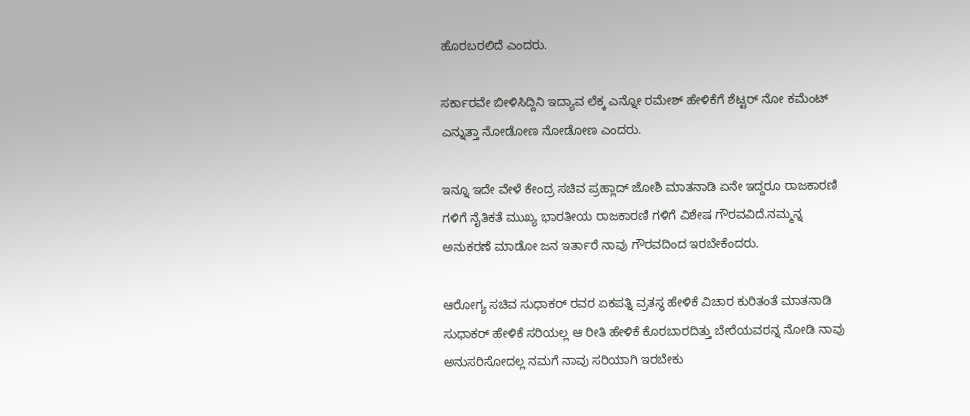ಹೊರಬರಲಿದೆ ಎಂದರು.

ಸರ್ಕಾರವೇ ಬೀಳಿಸಿದ್ದಿನಿ ಇದ್ಯಾವ ಲೆಕ್ಕ ಎನ್ನೋ ರಮೇಶ್ ಹೇಳಿಕೆಗೆ ಶೆಟ್ಟರ್ ನೋ ಕಮೆಂಟ್ ಎನ್ನುತ್ತಾ ನೋಡೋಣ ನೋಡೋಣ ಎಂದರು.

ಇನ್ನೂ ಇದೇ ವೇಳೆ ಕೇಂದ್ರ ಸಚಿವ ಪ್ರಹ್ಲಾದ್ ಜೋಶಿ ಮಾತನಾಡಿ ಏನೇ ಇದ್ದರೂ ರಾಜಕಾರಣಿ ಗಳಿಗೆ ನೈತಿಕತೆ ಮುಖ್ಯ ಭಾರತೀಯ ರಾಜಕಾರಣಿ ಗಳಿಗೆ ವಿಶೇಷ ಗೌರವವಿದೆ‌.ನಮ್ಮನ್ನ ಅನುಕರಣೆ ಮಾಡೋ ಜನ ಇರ್ತಾರೆ ನಾವು ಗೌರವದಿಂದ ಇರಬೇಕೆಂದರು.

ಆರೋಗ್ಯ ಸಚಿವ ಸುಧಾಕರ್ ರವರ ಏಕಪತ್ನಿ ವ್ರತಸ್ಥ ಹೇಳಿಕೆ ವಿಚಾರ ಕುರಿತಂತೆ ಮಾತನಾಡಿ ಸುಧಾಕರ್ ಹೇಳಿಕೆ ಸರಿಯಲ್ಲ ಆ ರೀತಿ ಹೇಳಿಕೆ ಕೊರಬಾರದಿತ್ತು ಬೇರೆಯವರನ್ನ ನೋಡಿ ನಾವು ಅನುಸರಿಸೋದಲ್ಲ ನಮಗೆ ನಾವು ಸರಿಯಾಗಿ ಇರಬೇಕು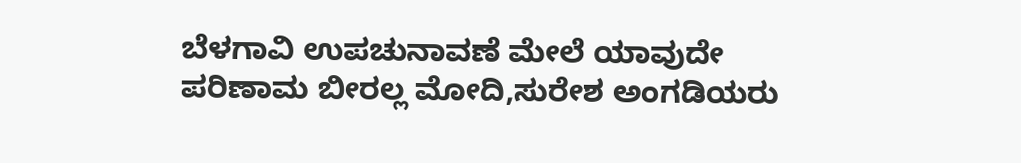ಬೆಳಗಾವಿ ಉಪಚುನಾವಣೆ ಮೇಲೆ ಯಾವುದೇ ಪರಿಣಾಮ ಬೀರಲ್ಲ ಮೋದಿ,ಸುರೇಶ ಅಂಗಡಿಯರು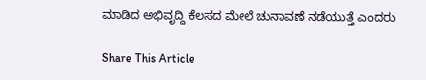ಮಾಡಿದ ಅಭಿವೃದ್ದಿ ಕೆಲಸದ ಮೇಲೆ ಚುನಾವಣೆ ನಡೆಯುತ್ತೆ ಎಂದರು

Share This Article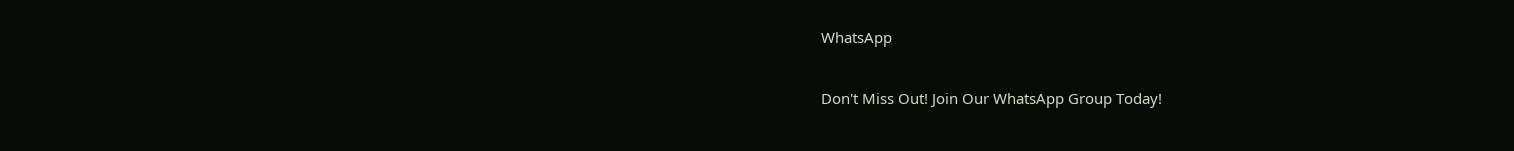WhatsApp

Don't Miss Out! Join Our WhatsApp Group Today!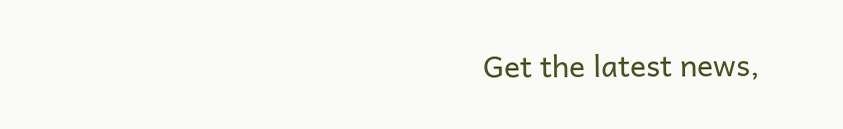Get the latest news,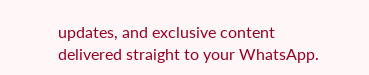updates, and exclusive content delivered straight to your WhatsApp.